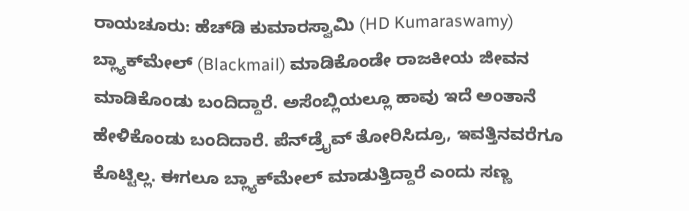ರಾಯಚೂರು: ಹೆಚ್‌ಡಿ ಕುಮಾರಸ್ವಾಮಿ (HD Kumaraswamy) ಬ್ಲ್ಯಾಕ್‌ಮೇಲ್ (Blackmail) ಮಾಡಿಕೊಂಡೇ ರಾಜಕೀಯ ಜೀವನ ಮಾಡಿಕೊಂಡು ಬಂದಿದ್ದಾರೆ. ಅಸೆಂಬ್ಲಿಯಲ್ಲೂ ಹಾವು ಇದೆ ಅಂತಾನೆ ಹೇಳಿಕೊಂಡು ಬಂದಿದಾರೆ. ಪೆನ್‌ಡ್ರೈವ್ ತೋರಿಸಿದ್ರೂ, ಇವತ್ತಿನವರೆಗೂ ಕೊಟ್ಟಿಲ್ಲ. ಈಗಲೂ ಬ್ಲ್ಯಾಕ್‌ಮೇಲ್ ಮಾಡುತ್ತಿದ್ದಾರೆ ಎಂದು ಸಣ್ಣ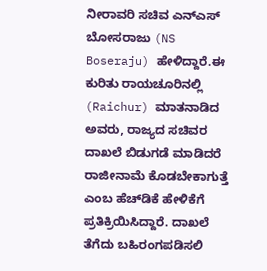ನೀರಾವರಿ ಸಚಿವ ಎನ್‌ಎಸ್ ಬೋಸರಾಜು (NS Boseraju) ಹೇಳಿದ್ದಾರೆ.ಈ ಕುರಿತು ರಾಯಚೂರಿನಲ್ಲಿ (Raichur) ಮಾತನಾಡಿದ ಅವರು, ರಾಜ್ಯದ ಸಚಿವರ ದಾಖಲೆ ಬಿಡುಗಡೆ ಮಾಡಿದರೆ ರಾಜೀನಾಮೆ ಕೊಡಬೇಕಾಗುತ್ತೆ ಎಂಬ ಹೆಚ್‌ಡಿಕೆ ಹೇಳಿಕೆಗೆ ಪ್ರತಿಕ್ರಿಯಿಸಿದ್ದಾರೆ. ದಾಖಲೆ ತೆಗೆದು ಬಹಿರಂಗಪಡಿಸಲಿ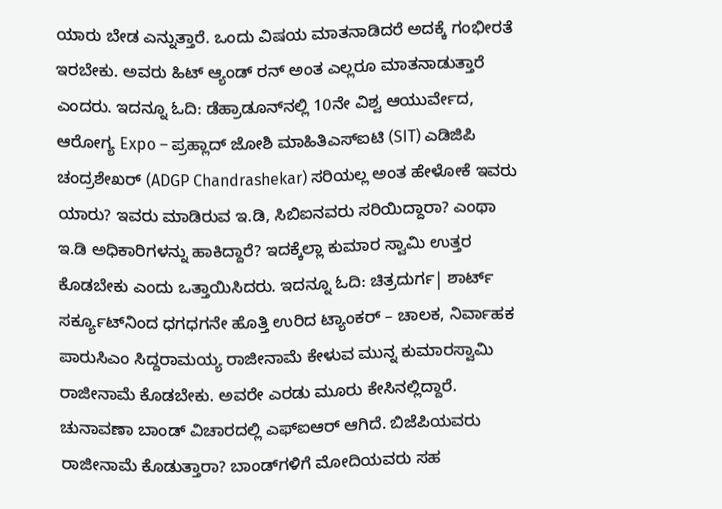ಯಾರು ಬೇಡ ಎನ್ನುತ್ತಾರೆ. ಒಂದು ವಿಷಯ ಮಾತನಾಡಿದರೆ ಅದಕ್ಕೆ ಗಂಭೀರತೆ ಇರಬೇಕು. ಅವರು ಹಿಟ್ ಆ್ಯಂಡ್ ರನ್ ಅಂತ ಎಲ್ಲರೂ ಮಾತನಾಡುತ್ತಾರೆ ಎಂದರು. ಇದನ್ನೂ ಓದಿ: ಡೆಹ್ರಾಡೂನ್‌ನಲ್ಲಿ 10ನೇ ವಿಶ್ವ ಆಯುರ್ವೇದ, ಆರೋಗ್ಯ Expo – ಪ್ರಹ್ಲಾದ್‌ ಜೋಶಿ ಮಾಹಿತಿಎಸ್‌ಐಟಿ (SIT) ಎಡಿಜಿಪಿ ಚಂದ್ರಶೇಖರ್ (ADGP Chandrashekar) ಸರಿಯಲ್ಲ ಅಂತ ಹೇಳೋಕೆ ಇವರು ಯಾರು? ಇವರು ಮಾಡಿರುವ ಇ.ಡಿ, ಸಿಬಿಐನವರು ಸರಿಯಿದ್ದಾರಾ? ಎಂಥಾ ಇ.ಡಿ ಅಧಿಕಾರಿಗಳನ್ನು ಹಾಕಿದ್ದಾರೆ? ಇದಕ್ಕೆಲ್ಲಾ ಕುಮಾರ ಸ್ವಾಮಿ ಉತ್ತರ ಕೊಡಬೇಕು ಎಂದು ಒತ್ತಾಯಿಸಿದರು. ಇದನ್ನೂ ಓದಿ: ಚಿತ್ರದುರ್ಗ| ಶಾರ್ಟ್ ಸರ್ಕ್ಯೂಟ್‌ನಿಂದ ಧಗಧಗನೇ ಹೊತ್ತಿ ಉರಿದ ಟ್ಯಾಂಕರ್ – ಚಾಲಕ, ನಿರ್ವಾಹಕ ಪಾರುಸಿಎಂ ಸಿದ್ದರಾಮಯ್ಯ ರಾಜೀನಾಮೆ ಕೇಳುವ ಮುನ್ನ ಕುಮಾರಸ್ವಾಮಿ ರಾಜೀನಾಮೆ ಕೊಡಬೇಕು. ಅವರೇ ಎರಡು ಮೂರು ಕೇಸಿನಲ್ಲಿದ್ದಾರೆ. ಚುನಾವಣಾ ಬಾಂಡ್ ವಿಚಾರದಲ್ಲಿ ಎಫ್‌ಐಆರ್ ಆಗಿದೆ. ಬಿಜೆಪಿಯವರು ರಾಜೀನಾಮೆ ಕೊಡುತ್ತಾರಾ? ಬಾಂಡ್‌ಗಳಿಗೆ ಮೋದಿಯವರು ಸಹ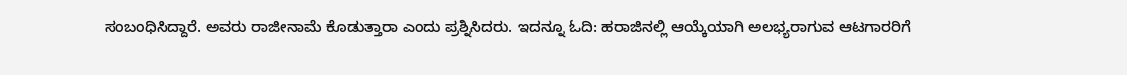ಸಂಬಂಧಿಸಿದ್ದಾರೆ. ಅವರು ರಾಜೀನಾಮೆ ಕೊಡುತ್ತಾರಾ ಎಂದು ಪ್ರಶ್ನಿಸಿದರು. ಇದನ್ನೂ ಓದಿ: ಹರಾಜಿನಲ್ಲಿ ಆಯ್ಕೆಯಾಗಿ ಅಲಭ್ಯರಾಗುವ ಆಟಗಾರರಿಗೆ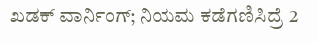ಖಡಕ್‌ ವಾರ್ನಿಂಗ್‌; ನಿಯಮ ಕಡೆಗಣಿಸಿದ್ರೆ 2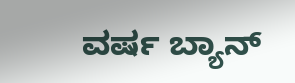ವರ್ಷ ಬ್ಯಾನ್‌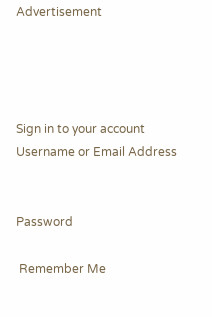Advertisement




Sign in to your account
Username or Email Address


Password

 Remember Me